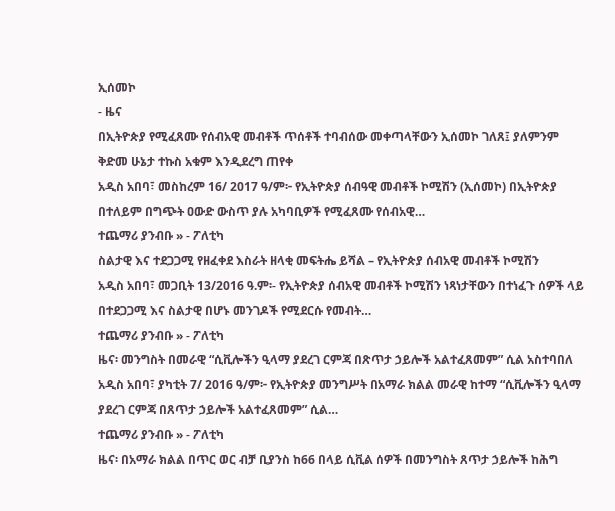ኢሰመኮ
- ዜና
በኢትዮጵያ የሚፈጸሙ የሰብአዊ መብቶች ጥሰቶች ተባብሰው መቀጣላቸውን ኢሰመኮ ገለጸ፤ ያለምንም ቅድመ ሁኔታ ተኩስ አቁም እንዲደረግ ጠየቀ
አዲስ አበባ፣ መስከረም 16/ 2017 ዓ/ም፦ የኢትዮጵያ ሰብዓዊ መብቶች ኮሚሽን (ኢሰመኮ) በኢትዮጵያ በተለይም በግጭት ዐውድ ውስጥ ያሉ አካባቢዎች የሚፈጸሙ የሰብአዊ…
ተጨማሪ ያንብቡ » - ፖለቲካ
ስልታዊ እና ተደጋጋሚ የዘፈቀደ እስራት ዘላቂ መፍትሔ ይሻል – የኢትዮጵያ ሰብአዊ መብቶች ኮሚሽን
አዲስ አበባ፣ መጋቢት 13/2016 ዓ.ም፡- የኢትዮጵያ ሰብአዊ መብቶች ኮሚሽን ነጻነታቸውን በተነፈጉ ሰዎች ላይ በተደጋጋሚ እና ስልታዊ በሆኑ መንገዶች የሚደርሱ የመብት…
ተጨማሪ ያንብቡ » - ፖለቲካ
ዜና፡ መንግስት በመራዊ “ሲቪሎችን ዒላማ ያደረገ ርምጃ በጽጥታ ኃይሎች አልተፈጸመም” ሲል አስተባበለ
አዲስ አበባ፣ ያካቲት 7/ 2016 ዓ/ም፦ የኢትዮጵያ መንግሥት በአማራ ክልል መራዊ ከተማ “ሲቪሎችን ዒላማ ያደረገ ርምጃ በጸጥታ ኃይሎች አልተፈጸመም” ሲል…
ተጨማሪ ያንብቡ » - ፖለቲካ
ዜና፡ በአማራ ክልል በጥር ወር ብቻ ቢያንስ ከ66 በላይ ሲቪል ሰዎች በመንግስት ጸጥታ ኃይሎች ከሕግ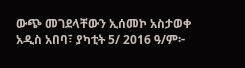ውጭ መገደላቸውን ኢሰመኮ አስታወቀ
አዲስ አበባ፣ ያካቲት 5/ 2016 ዓ/ም፦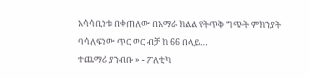አሳሳቢነቱ በቀጠለው በአማራ ክልል የትጥቅ ግጭት ምክንያት ባሳለፍነው ጥር ወር ብቻ ከ 66 በላይ…
ተጨማሪ ያንብቡ » - ፖለቲካ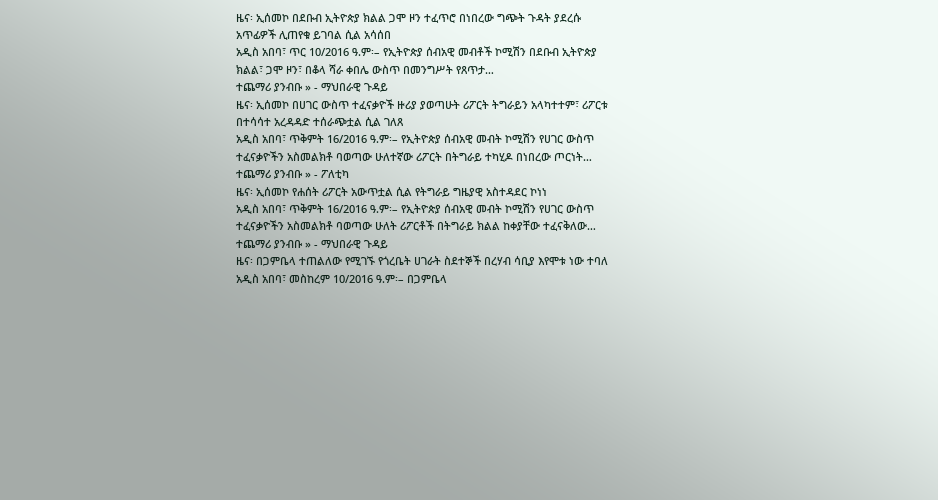ዜና፡ ኢሰመኮ በደቡብ ኢትዮጵያ ክልል ጋሞ ዞን ተፈጥሮ በነበረው ግጭት ጉዳት ያደረሱ አጥፊዎች ሊጠየቁ ይገባል ሲል አሳሰበ
አዲስ አበባ፣ ጥር 10/2016 ዓ.ም፡– የኢትዮጵያ ሰብአዊ መብቶች ኮሚሽን በደቡብ ኢትዮጵያ ክልል፣ ጋሞ ዞን፣ በቆላ ሻራ ቀበሌ ውስጥ በመንግሥት የጸጥታ…
ተጨማሪ ያንብቡ » - ማህበራዊ ጉዳይ
ዜና፡ ኢሰመኮ በሀገር ውስጥ ተፈናቃዮች ዙሪያ ያወጣሁት ሪፖርት ትግራይን አላካተተም፣ ሪፖርቱ በተሳሳተ አረዳዳድ ተሰራጭቷል ሲል ገለጸ
አዲስ አበባ፣ ጥቅምት 16/2016 ዓ.ም፡– የኢትዮጵያ ሰብአዊ መብት ኮሚሽን የሀገር ውስጥ ተፈናቃዮችን አስመልክቶ ባወጣው ሁለተኛው ሪፖርት በትግራይ ተካሂዶ በነበረው ጦርነት…
ተጨማሪ ያንብቡ » - ፖለቲካ
ዜና፡ ኢሰመኮ የሐሰት ሪፖርት አውጥቷል ሲል የትግራይ ግዜያዊ አስተዳደር ኮነነ
አዲስ አበባ፣ ጥቅምት 16/2016 ዓ.ም፡– የኢትዮጵያ ሰብአዊ መብት ኮሚሽን የሀገር ውስጥ ተፈናቃዮችን አስመልክቶ ባወጣው ሁለት ሪፖርቶች በትግራይ ክልል ከቀያቸው ተፈናቅለው…
ተጨማሪ ያንብቡ » - ማህበራዊ ጉዳይ
ዜና፡ በጋምቤላ ተጠልለው የሚገኙ የጎረቤት ሀገራት ስደተኞች በረሃብ ሳቢያ እየሞቱ ነው ተባለ
አዲስ አበባ፣ መስከረም 10/2016 ዓ.ም፡– በጋምቤላ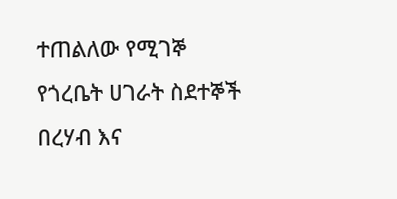ተጠልለው የሚገኞ የጎረቤት ሀገራት ስደተኞች በረሃብ እና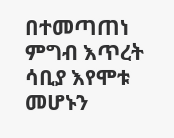በተመጣጠነ ምግብ እጥረት ሳቢያ እየሞቱ መሆኑን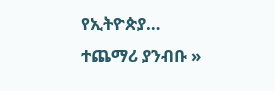የኢትዮጵያ…
ተጨማሪ ያንብቡ »